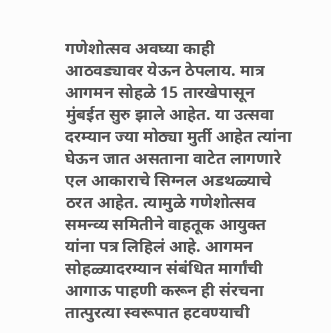गणेशोत्सव अवघ्या काही आठवड्यावर येऊन ठेपलाय. मात्र आगमन सोहळे 15 तारखेपासून मुंबईत सुरु झाले आहेत. या उत्सवा दरम्यान ज्या मोठ्या मुर्ती आहेत त्यांना घेऊन जात असताना वाटेत लागणारे एल आकाराचे सिग्नल अडथळ्याचे ठरत आहेत. त्यामुळे गणेशोत्सव समन्व्य समितीने वाहतूक आयुक्त यांना पत्र लिहिलं आहे. आगमन सोहळ्यादरम्यान संबंधित मार्गांची आगाऊ पाहणी करून ही संरचना तात्पुरत्या स्वरूपात हटवण्याची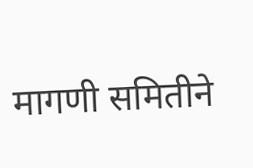मागणी समितीने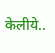केलीये..